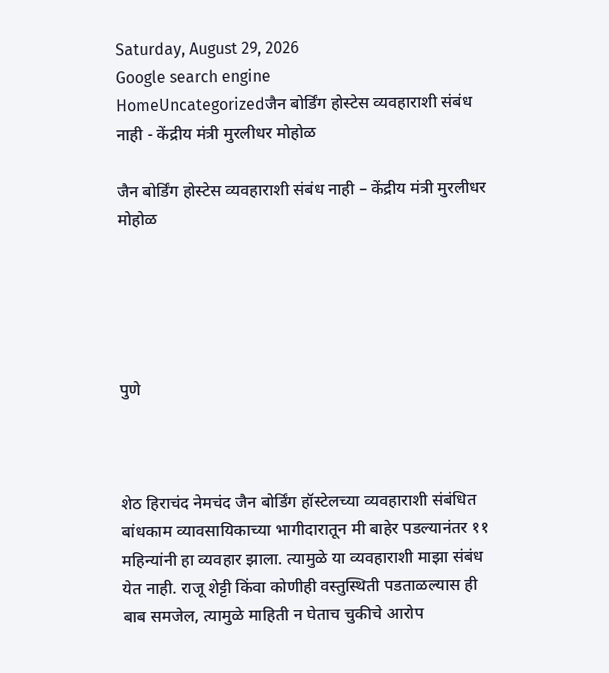Saturday, August 29, 2026
Google search engine
HomeUncategorizedजैन बोर्डिंग होस्टेस व्यवहाराशी संबंध नाही - केंद्रीय मंत्री मुरलीधर मोहोळ

जैन बोर्डिंग होस्टेस व्यवहाराशी संबंध नाही – केंद्रीय मंत्री मुरलीधर मोहोळ





पुणे



शेठ हिराचंद नेमचंद जैन बोर्डिंग हॉस्टेलच्या व्यवहाराशी संबंधित बांधकाम व्यावसायिकाच्या भागीदारातून मी बाहेर पडल्यानंतर ११ महिन्यांनी हा व्यवहार झाला. त्यामुळे या व्यवहाराशी माझा संबंध येत नाही. राजू शेट्टी किंवा कोणीही वस्तुस्थिती पडताळल्यास ही बाब समजेल, त्यामुळे माहिती न घेताच चुकीचे आरोप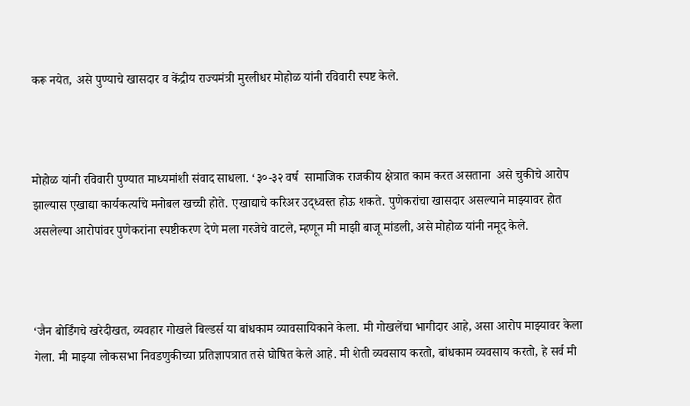करू नयेत, असे पुण्याचे खासदार व केंद्रीय राज्यमंत्री मुरलीधर मोहोळ यांनी रविवारी स्पष्ट केले.



मोहोळ यांनी रविवारी पुण्यात माध्यमांशी संवाद साधला. ‘३०-३२ वर्ष  सामाजिक राजकीय क्षेत्रात काम करत असताना  असे चुकीचे आरोप झाल्यास एखाद्या कार्यकर्त्याचे मनोबल खच्ची होते. एखाद्याचे करिअर उद्ध्वस्त होऊ शकते. पुणेकरांचा खासदार असल्याने माझ्यावर होत असलेल्या आरोपांवर पुणेकरांना स्पष्टीकरण देणे मला गरजेचे वाटले, म्हणून मी माझी बाजू मांडली, असे मोहोळ यांनी नमूद केले.



‘जैन बोर्डिंगचे खरेदीखत, व्यवहार गोखले बिल्डर्स या बांधकाम व्यावसायिकाने केला. मी गोखलेंचा भागीदार आहे, असा आरोप माझ्यावर केला गेला. मी माझ्या लोकसभा निवडणुकीच्या प्रतिज्ञापत्रात तसे घोषित केले आहे. मी शेती व्यवसाय करतो, बांधकाम व्यवसाय करतो, हे सर्व मी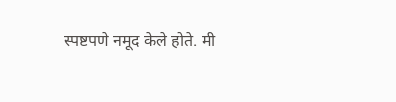स्पष्टपणे नमूद केले होते. मी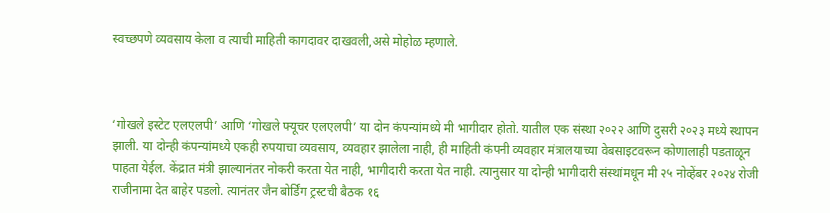स्वच्छपणे व्यवसाय केला व त्याची माहिती कागदावर दाखवली,असे मोहोळ म्हणाले.



‘गोखले इस्टेट एलएलपी’ आणि ‘गोखले फ्यूचर एलएलपी’ या दोन कंपन्यांमध्ये मी भागीदार होतो. यातील एक संस्था २०२२ आणि दुसरी २०२३ मध्ये स्थापन झाली. या दोन्ही कंपन्यांमध्ये एकही रुपयाचा व्यवसाय, व्यवहार झालेला नाही, ही माहिती कंपनी व्यवहार मंत्रालयाच्या वेबसाइटवरून कोणालाही पडताळून पाहता येईल. केंद्रात मंत्री झाल्यानंतर नोकरी करता येत नाही, भागीदारी करता येत नाही. त्यानुसार या दोन्ही भागीदारी संस्थांमधून मी २५ नोव्हेंबर २०२४ रोजी राजीनामा देत बाहेर पडलो. त्यानंतर जैन बोर्डिंग ट्रस्टची बैठक १६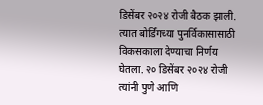डिसेंबर २०२४ रोजी बैठक झाली. त्यात बोर्डिंगच्या पुनर्विकासासाठी विकसकाला देण्याचा निर्णय घेतला. २० डिसेंबर २०२४ रोजी त्यांनी पुणे आणि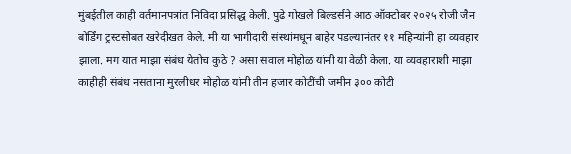मुंबईतील काही वर्तमानपत्रांत निविदा प्रसिद्ध केली. पुढे गोखले बिल्डर्सने आठ ऑक्टोबर २०२५ रोजी जैन बोर्डिंग ट्रस्टसोबत खरेदीखत केले. मी या भागीदारी संस्थांमधून बाहेर पडल्यानंतर ११ महिन्यांनी हा व्यवहार झाला. मग यात माझा संबंध येतोच कुठे ? असा सवाल मोहोळ यांनी या वेळी केला. या व्यवहाराशी माझा काहीही संबंध नसताना मुरलीधर मोहोळ यांनी तीन हजार कोटींची जमीन ३०० कोटी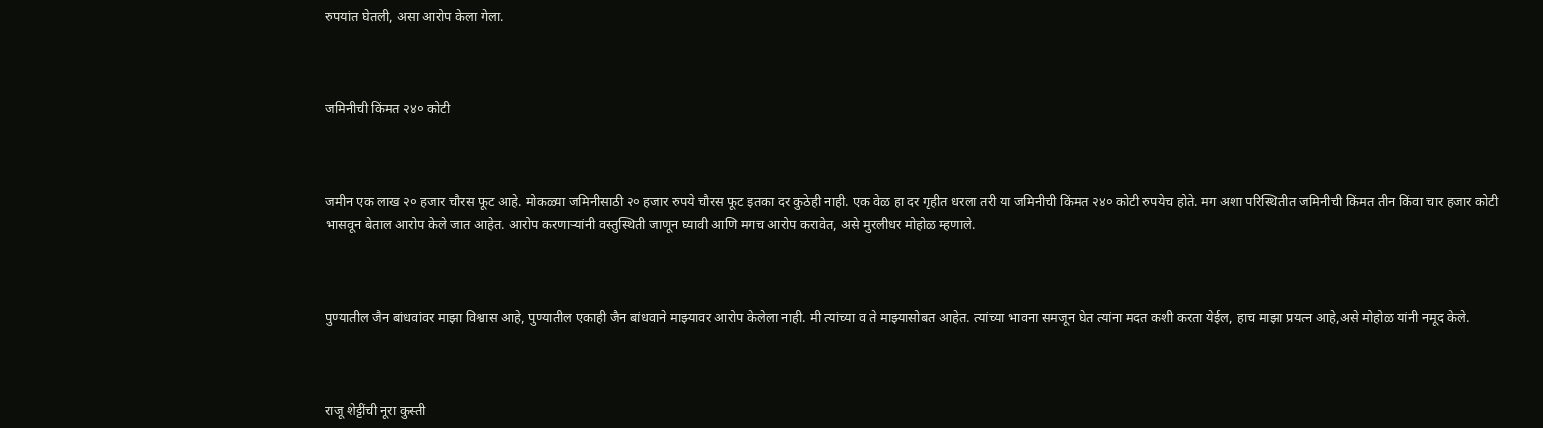रुपयांत घेतली, असा आरोप केला गेला.



जमिनीची किंमत २४० कोटी



जमीन एक लाख २० हजार चौरस फूट आहे. मोकळ्या जमिनीसाठी २० हजार रुपये चौरस फूट इतका दर कुठेही नाही. एक वेळ हा दर गृहीत धरला तरी या जमिनीची किंमत २४० कोटी रुपयेच होते. मग अशा परिस्थितीत जमिनीची किंमत तीन किंवा चार हजार कोटी भासवून बेताल आरोप केले जात आहेत. आरोप करणाऱ्यांनी वस्तुस्थिती जाणून घ्यावी आणि मगच आरोप करावेत, असे मुरलीधर मोहोळ म्हणाले.



पुण्यातील जैन बांधवांवर माझा विश्वास आहे, पुण्यातील एकाही जैन बांधवाने माझ्यावर आरोप केलेला नाही. मी त्यांच्या व ते माझ्यासोबत आहेत. त्यांच्या भावना समजून घेत त्यांना मदत कशी करता येईल, हाच माझा प्रयत्न आहे,असे मोहोळ यांनी नमूद केले.



राजू शेट्टींची नूरा कुस्ती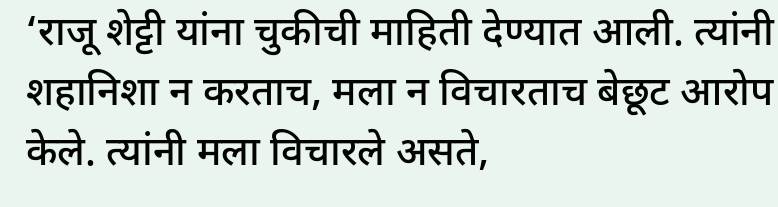‘राजू शेट्टी यांना चुकीची माहिती देण्यात आली. त्यांनी शहानिशा न करताच, मला न विचारताच बेछूट आरोप केले. त्यांनी मला विचारले असते,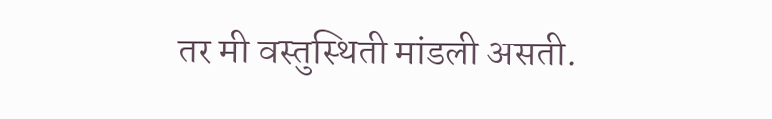तर मी वस्तुस्थिती मांडली असती.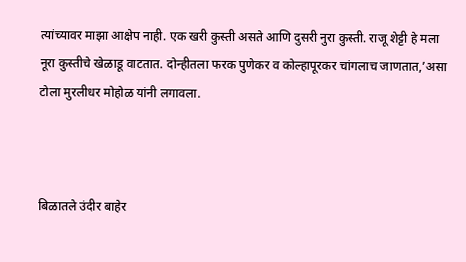त्यांच्यावर माझा आक्षेप नाही. एक खरी कुस्ती असते आणि दुसरी नुरा कुस्ती. राजू शेट्टी हे मला नूरा कुस्तीचे खेळाडू वाटतात. दोन्हीतला फरक पुणेकर व कोल्हापूरकर चांगलाच जाणतात,’असा टोला मुरलीधर मोहोळ यांनी लगावला.



बिळातले उंदीर बाहेर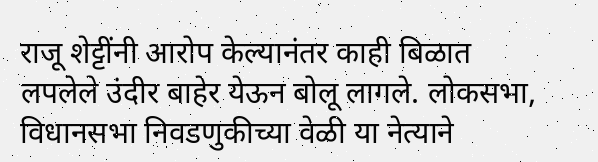राजू शेट्टींनी आरोप केल्यानंतर काही बिळात लपलेले उंदीर बाहेर येऊन बोलू लागले. लोकसभा, विधानसभा निवडणुकीच्या वेळी या नेत्याने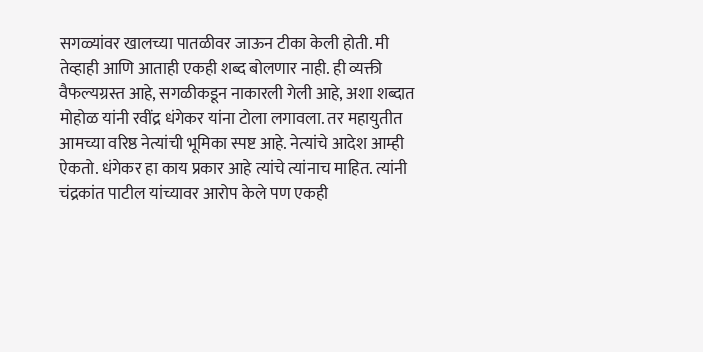सगळ्यांवर खालच्या पातळीवर जाऊन टीका केली होती. मी तेव्हाही आणि आताही एकही शब्द बोलणार नाही. ही व्यक्ती वैफल्यग्रस्त आहे, सगळीकडून नाकारली गेली आहे, अशा शब्दात मोहोळ यांनी रवींद्र धंगेकर यांना टोला लगावला. तर महायुतीत आमच्या वरिष्ठ नेत्यांची भूमिका स्पष्ट आहे. नेत्यांचे आदेश आम्ही ऐकतो. धंगेकर हा काय प्रकार आहे त्यांचे त्यांनाच माहित. त्यांनी चंद्रकांत पाटील यांच्यावर आरोप केले पण एकही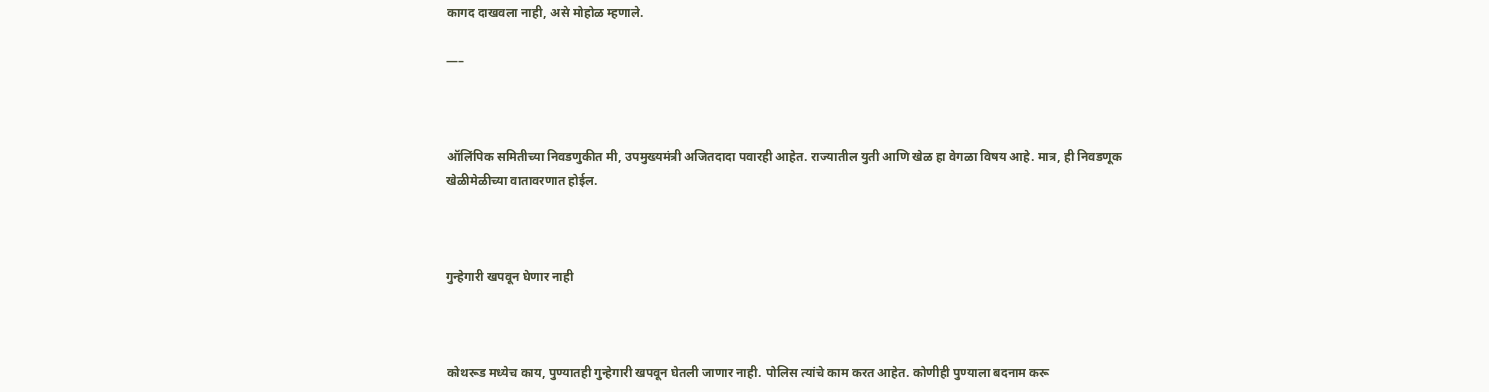कागद दाखवला नाही, असे मोहोळ म्हणाले.

—–



ऑलिंपिक समितीच्या निवडणुकीत मी, उपमुख्यमंत्री अजितदादा पवारही आहेत. राज्यातील युती आणि खेळ हा वेगळा विषय आहे. मात्र, ही निवडणूक खेळीमेळीच्या वातावरणात होईल.



गुन्हेगारी खपवून घेणार नाही



कोथरूड मध्येच काय, पुण्यातही गुन्हेगारी खपवून घेतली जाणार नाही. पोलिस त्यांचे काम करत आहेत. कोणीही पुण्याला बदनाम करू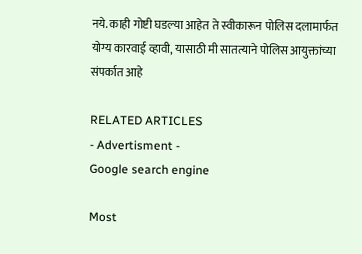नये. काही गोष्टी घडल्या आहेत ते स्वीकारून पोलिस दलामार्फत योग्य कारवाई व्हावी, यासाठी मी सातत्याने पोलिस आयुक्तांच्या संपर्कात आहे

RELATED ARTICLES
- Advertisment -
Google search engine

Most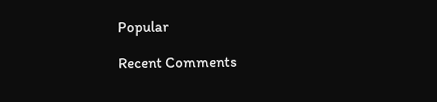Popular

Recent Comments